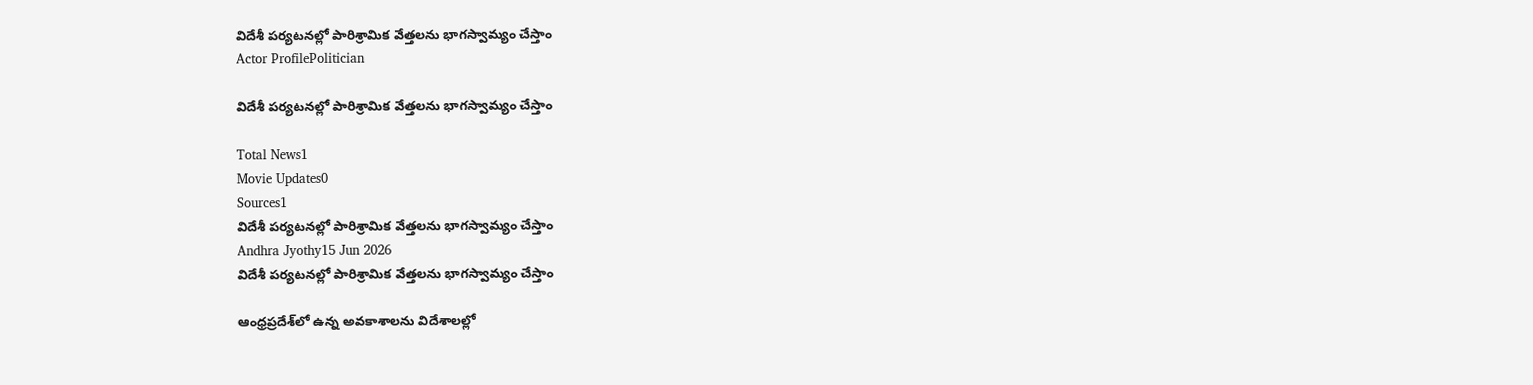విదేశీ పర్యటనల్లో పారిశ్రామిక వేత్తలను భాగస్వామ్యం చేస్తాం
Actor ProfilePolitician

విదేశీ పర్యటనల్లో పారిశ్రామిక వేత్తలను భాగస్వామ్యం చేస్తాం

Total News1
Movie Updates0
Sources1
విదేశీ పర్యటనల్లో పారిశ్రామిక వేత్తలను భాగస్వామ్యం చేస్తాం
Andhra Jyothy15 Jun 2026
విదేశీ పర్యటనల్లో పారిశ్రామిక వేత్తలను భాగస్వామ్యం చేస్తాం

ఆంధ్రప్రదేశ్‌లో ఉన్న అవకాశాలను విదేశాలల్లో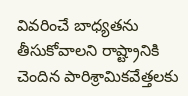వివరించే బాధ్యతను తీసుకోవాలని రాష్ట్రానికి చెందిన పారిశ్రామికవేత్తలకు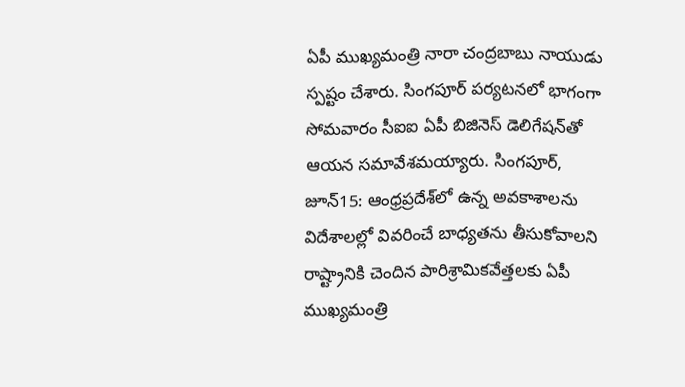ఏపీ ముఖ్యమంత్రి నారా చంద్రబాబు నాయుడు స్పష్టం చేశారు. సింగపూర్ పర్యటనలో భాగంగా సోమవారం సీఐఐ ఏపీ బిజినెస్ డెలిగేషన్‌తో ఆయన సమావేశమయ్యారు. సింగపూర్, జూన్15: ఆంధ్రప్రదేశ్‌లో ఉన్న అవకాశాలను విదేశాలల్లో వివరించే బాధ్యతను తీసుకోవాలని రాష్ట్రానికి చెందిన పారిశ్రామికవేత్తలకు ఏపీ ముఖ్యమంత్రి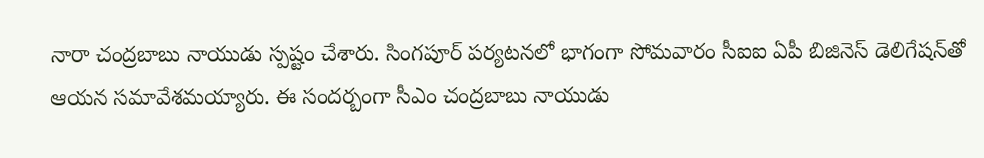నారా చంద్రబాబు నాయుడు స్పష్టం చేశారు. సింగపూర్ పర్యటనలో భాగంగా సోమవారం సీఐఐ ఏపీ బిజినెస్ డెలిగేషన్‌తో ఆయన సమావేశమయ్యారు. ఈ సందర్బంగా సీఎం చంద్రబాబు నాయుడు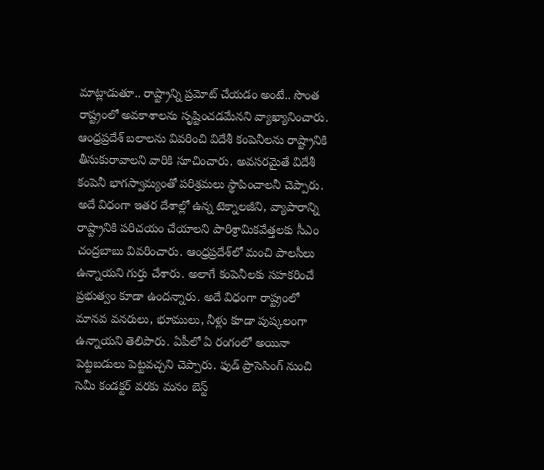మాట్లాడుతూ.. రాష్ట్రాన్ని ప్రమోట్ చేయడం అంటే.. సొంత రాష్ట్రంలో అవకాశాలను సృష్టించడమేనని వ్యాఖ్యానించారు. ఆంధ్రప్రదేశ్ బలాలను వివరించి విదేశీ కంపెనీలను రాష్ట్రానికి తీసుకురావాలని వారికి సూచించారు. అవసరమైతే విదేశీ కంపెనీ భాగస్వామ్యంతో పరిశ్రమలు స్థాపించాలనీ చెప్పారు. అదే విధంగా ఇతర దేశాల్లో ఉన్న టెక్నాలజీని, వ్యాపారాన్ని రాష్ట్రానికి పరిచయం చేయాలని పారిశ్రామికవేత్తలకు సీఎం చంద్రబాబు వివరించారు. ఆంధ్రప్రదేశ్‌లో మంచి పాలసీలు ఉన్నాయని గుర్తు చేశారు. అలాగే కంపెనీలకు సహకరించే ప్రభుత్వం కూడా ఉందన్నారు. అదే విధంగా రాష్ట్రంలో మానవ వనరులు, భూములు, నీళ్లు కూడా పుష్కలంగా ఉన్నాయని తెలిపారు. ఏపీలో ఏ రంగంలో అయినా పెట్టబడులు పెట్టవచ్చని చెప్పారు. ఫుడ్ ప్రాసెసింగ్ నుంచి సెమీ కండక్టర్ వరకు మనం బెస్ట్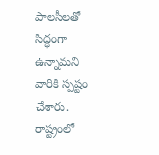పాలసీలతో సిద్ధంగా ఉన్నామని వారికి స్పష్టం చేశారు. రాష్ట్రంలో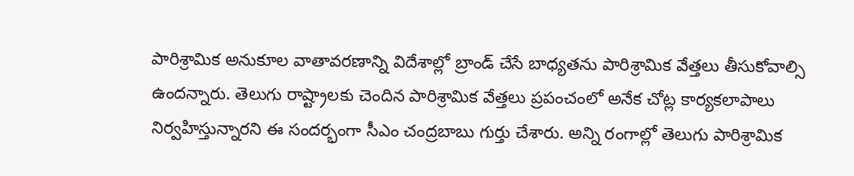పారిశ్రామిక అనుకూల వాతావరణాన్ని విదేశాల్లో బ్రాండ్ చేసే బాధ్యతను పారిశ్రామిక వేత్తలు తీసుకోవాల్సి ఉందన్నారు. తెలుగు రాష్ట్రాలకు చెందిన పారిశ్రామిక వేత్తలు ప్రపంచంలో అనేక చోట్ల కార్యకలాపాలు నిర్వహిస్తున్నారని ఈ సందర్భంగా సీఎం చంద్రబాబు గుర్తు చేశారు. అన్ని రంగాల్లో తెలుగు పారిశ్రామిక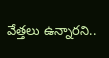వేత్తలు ఉన్నారని..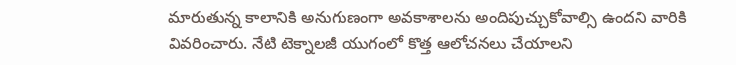మారుతున్న కాలానికి అనుగుణంగా అవకాశాలను అందిపుచ్చుకోవాల్సి ఉందని వారికి వివరించారు. నేటి టెక్నాలజీ యుగంలో కొత్త ఆలోచనలు చేయాలని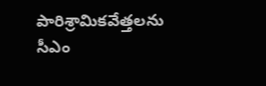పారిశ్రామికవేత్తలను సీఎం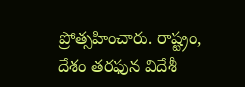ప్రోత్సహించారు. రాష్ట్రం, దేశం తరఫున విదేశీ